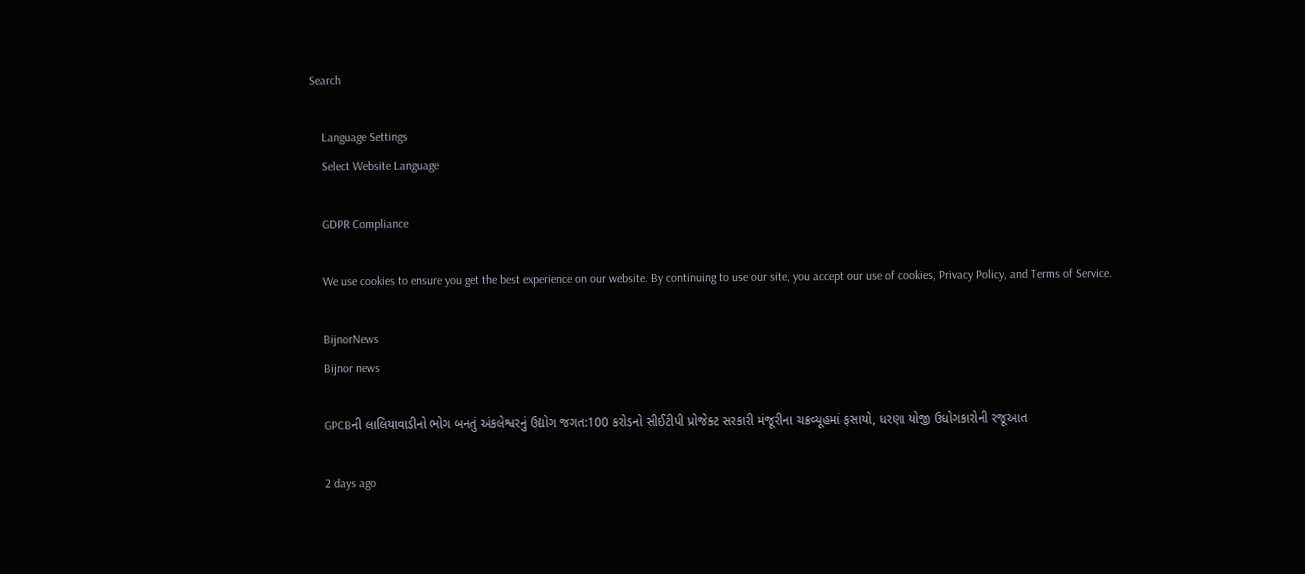Search

    Language Settings
    Select Website Language

    GDPR Compliance

    We use cookies to ensure you get the best experience on our website. By continuing to use our site, you accept our use of cookies, Privacy Policy, and Terms of Service.

    BijnorNews
    Bijnor news

    GPCBની લાલિયાવાડીનો ભોગ બનતું અંકલેશ્વરનું ઉદ્યોગ જગત:100 કરોડનો સીઈટીપી પ્રોજેક્ટ સરકારી મંજૂરીના ચક્રવ્યૂહમાં ફસાયો, ધરણા યોજી ઉધોગકારોની રજૂઆત

    2 days ago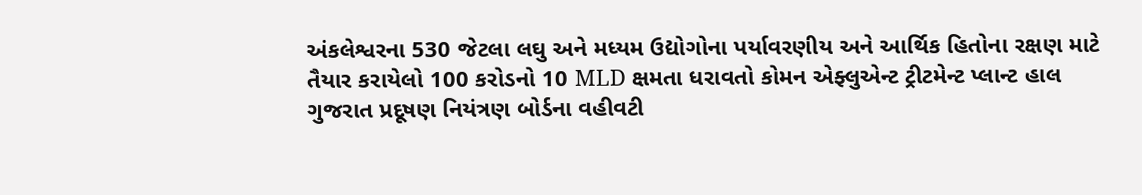અંકલેશ્વરના 530 જેટલા લઘુ અને મધ્યમ ઉદ્યોગોના પર્યાવરણીય અને આર્થિક હિતોના રક્ષણ માટે તૈયાર કરાયેલો 100 કરોડનો 10 MLD ક્ષમતા ધરાવતો કોમન એફ્લુએન્ટ ટ્રીટમેન્ટ પ્લાન્ટ હાલ ગુજરાત પ્રદૂષણ નિયંત્રણ બોર્ડના વહીવટી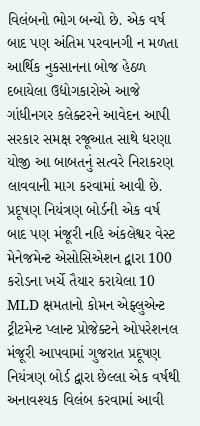વિલંબનો ભોગ બન્યો છે. એક વર્ષ બાદ પણ અંતિમ પરવાનગી ન મળતા આર્થિક નુકસાનના બોજ હેઠળ દબાયેલા ઉદ્યોગકારોએ આજે ગાંધીનગર કલેક્ટરને આવેદન આપી સરકાર સમક્ષ રજૂઆત સાથે ધરણા યોજી આ બાબતનું સત્વરે નિરાકરણ લાવવાની માગ કરવામાં આવી છે. પ્રદૂષણ નિયંત્રણ બોર્ડની એક વર્ષ બાદ પણ મંજૂરી નહિ અંકલેશ્વર વેસ્ટ મેનેજમેન્ટ એસોસિએશન દ્વારા 100 કરોડના ખર્ચે તૈયાર કરાયેલા 10 MLD ક્ષમતાનો કોમન એફ્લુએન્ટ ટ્રીટમેન્ટ પ્લાન્ટ પ્રોજેક્ટને ઓપરેશનલ મંજૂરી આપવામાં ગુજરાત પ્રદૂષણ નિયંત્રણ બોર્ડ દ્વારા છેલ્લા એક વર્ષથી અનાવશ્યક વિલંબ કરવામાં આવી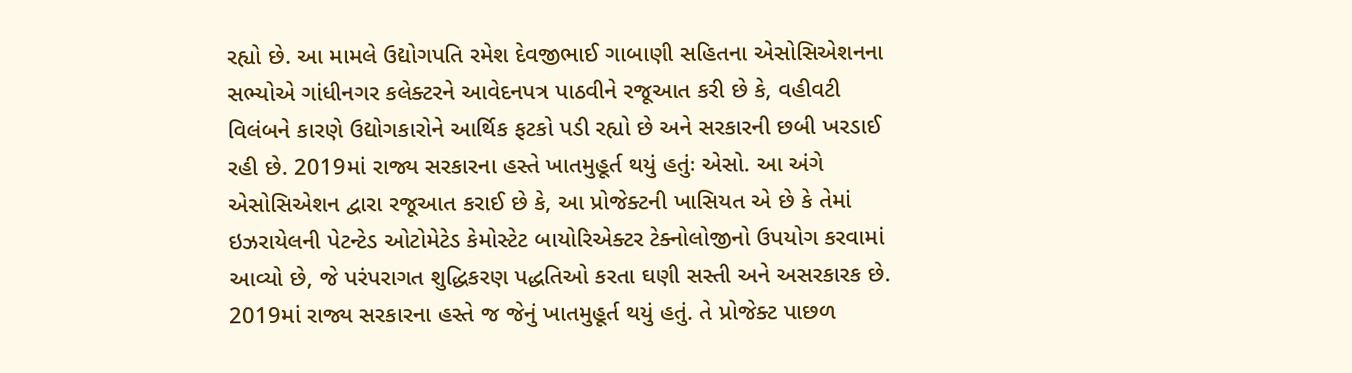રહ્યો છે. આ મામલે ઉદ્યોગપતિ રમેશ દેવજીભાઈ ગાબાણી સહિતના એસોસિએશનના સભ્યોએ ગાંધીનગર કલેક્ટરને આવેદનપત્ર પાઠવીને રજૂઆત કરી છે કે, વહીવટી વિલંબને કારણે ઉદ્યોગકારોને આર્થિક ફટકો પડી રહ્યો છે અને સરકારની છબી ખરડાઈ રહી છે. 2019માં રાજ્ય સરકારના હસ્તે ખાતમુહૂર્ત થયું હતુંઃ એસો. આ અંગે એસોસિએશન દ્વારા રજૂઆત કરાઈ છે કે, આ પ્રોજેક્ટની ખાસિયત એ છે કે તેમાં ઇઝરાયેલની પેટન્ટેડ ઓટોમેટેડ કેમોસ્ટેટ બાયોરિએક્ટર ટેક્નોલોજીનો ઉપયોગ કરવામાં આવ્યો છે, જે પરંપરાગત શુદ્ધિકરણ પદ્ધતિઓ કરતા ઘણી સસ્તી અને અસરકારક છે. 2019માં રાજ્ય સરકારના હસ્તે જ જેનું ખાતમુહૂર્ત થયું હતું. તે પ્રોજેક્ટ પાછળ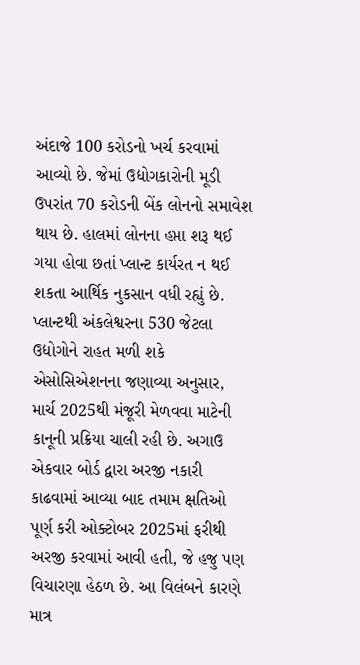અંદાજે 100 કરોડનો ખર્ચ કરવામાં આવ્યો છે. જેમાં ઉદ્યોગકારોની મૂડી ઉપરાંત 70 કરોડની બેંક લોનનો સમાવેશ થાય છે. હાલમાં લોનના હપ્તા શરૂ થઈ ગયા હોવા છતાં પ્લાન્ટ કાર્યરત ન થઈ શકતા આર્થિક નુકસાન વધી રહ્યું છે. પ્લાન્ટથી અંકલેશ્વરના 530 જેટલા ઉદ્યોગોને રાહત મળી શકે એસોસિએશનના જણાવ્યા અનુસાર, માર્ચ 2025થી મંજૂરી મેળવવા માટેની કાનૂની પ્રક્રિયા ચાલી રહી છે. અગાઉ એકવાર બોર્ડ દ્વારા અરજી નકારી કાઢવામાં આવ્યા બાદ તમામ ક્ષતિઓ પૂર્ણ કરી ઓક્ટોબર 2025માં ફરીથી અરજી કરવામાં આવી હતી, જે હજુ પણ વિચારણા હેઠળ છે. આ વિલંબને કારણે માત્ર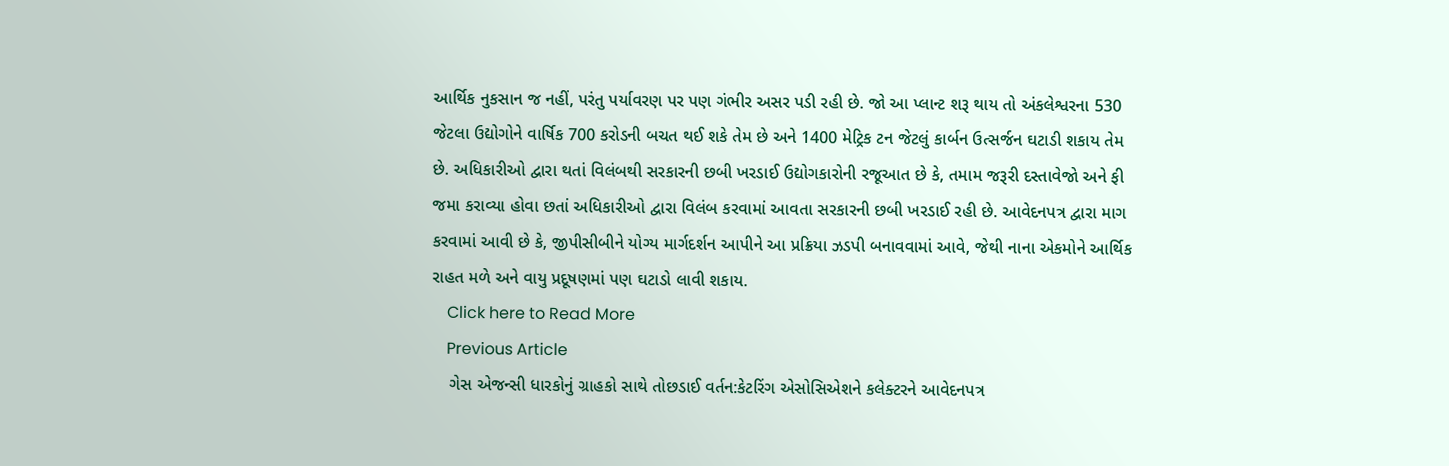આર્થિક નુકસાન જ નહીં, પરંતુ પર્યાવરણ પર પણ ગંભીર અસર પડી રહી છે. જો આ પ્લાન્ટ શરૂ થાય તો અંકલેશ્વરના 530 જેટલા ઉદ્યોગોને વાર્ષિક 700 કરોડની બચત થઈ શકે તેમ છે અને 1400 મેટ્રિક ટન જેટલું કાર્બન ઉત્સર્જન ઘટાડી શકાય તેમ છે. અધિકારીઓ દ્વારા થતાં વિલંબથી સરકારની છબી ખરડાઈ ઉદ્યોગકારોની રજૂઆત છે કે, તમામ જરૂરી દસ્તાવેજો અને ફી જમા કરાવ્યા હોવા છતાં અધિકારીઓ દ્વારા વિલંબ કરવામાં આવતા સરકારની છબી ખરડાઈ રહી છે. આવેદનપત્ર દ્વારા માગ કરવામાં આવી છે કે, જીપીસીબીને યોગ્ય માર્ગદર્શન આપીને આ પ્રક્રિયા ઝડપી બનાવવામાં આવે, જેથી નાના એકમોને આર્થિક રાહત મળે અને વાયુ પ્રદૂષણમાં પણ ઘટાડો લાવી શકાય.
    Click here to Read More
    Previous Article
    ગેસ એજન્સી ધારકોનું ગ્રાહકો સાથે તોછડાઈ વર્તન:કેટરિંગ એસોસિએશને કલેક્ટરને આવેદનપત્ર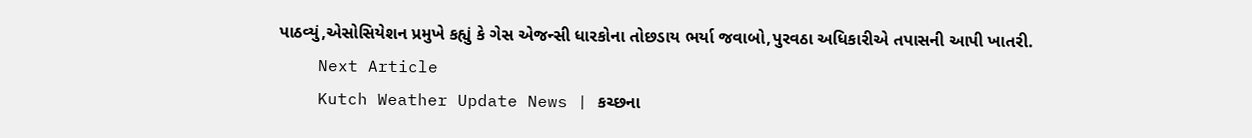પાઠવ્યું,એસોસિયેશન પ્રમુખે કહ્યું કે ગેસ એજન્સી ધારકોના તોછડાય ભર્યા જવાબો,પુરવઠા અધિકારીએ તપાસની આપી ખાતરી.
    Next Article
    Kutch Weather Update News | કચ્છના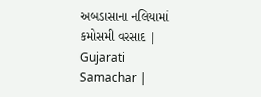અબડાસાના નલિયામાં કમોસમી વરસાદ | Gujarati Samachar |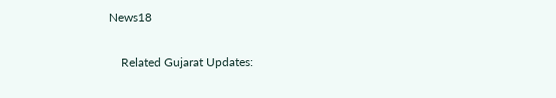News18

    Related Gujarat Updates: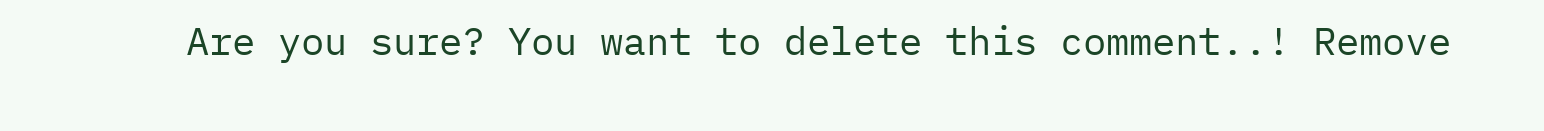Are you sure? You want to delete this comment..! Remove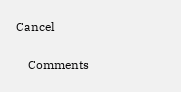Cancel

    Comments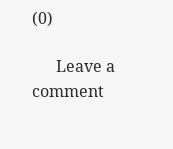(0)

      Leave a comment